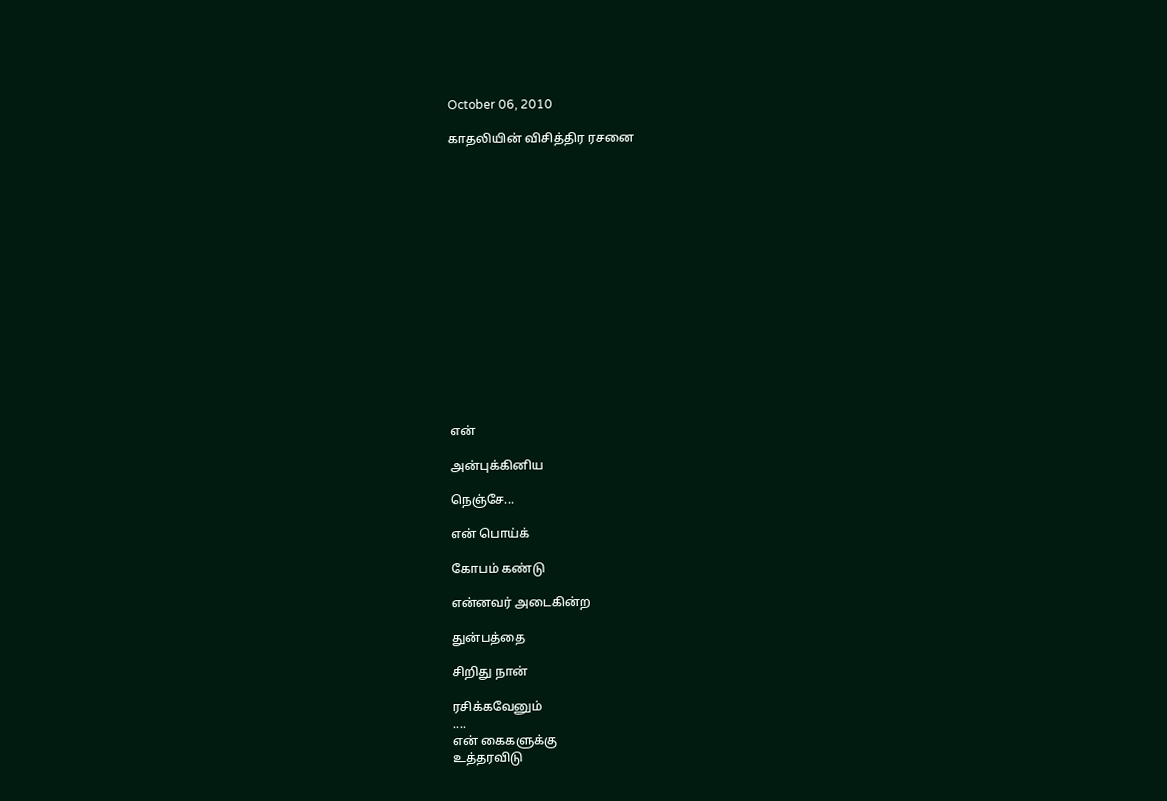October 06, 2010

காதலியின் விசித்திர ரசனை
















என்

அன்புக்கினிய

நெஞ்சே...

என் பொய்க்

கோபம் கண்டு

என்னவர் அடைகின்ற

துன்பத்தை

சிறிது நான்

ரசிக்கவேனும்
....
என் கைகளுக்கு
உத்தரவிடு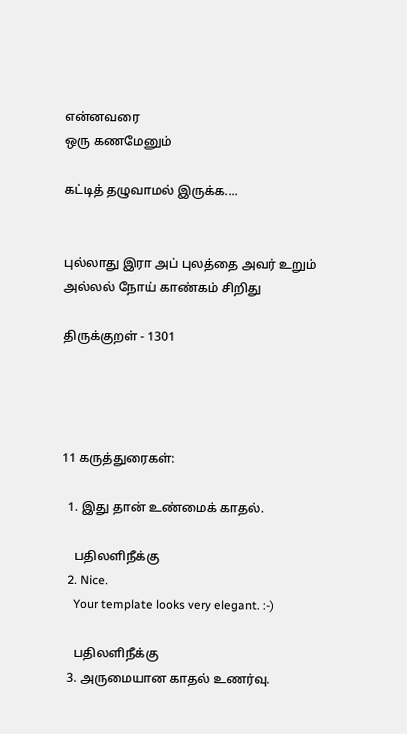என்னவரை
ஒரு கணமேனும்

கட்டித் தழுவாமல் இருக்க....


புல்லாது இரா அப் புலத்தை அவர் உறும்
அல்லல் நோய் காண்கம் சிறிது

திருக்குறள் - 1301




11 கருத்துரைகள்:

  1. இது தான் உண்மைக் காதல்.

    பதிலளிநீக்கு
  2. Nice.
    Your template looks very elegant. :-)

    பதிலளிநீக்கு
  3. அருமையான காதல் உணர்வு.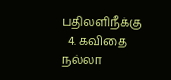பதிலளிநீக்கு
  4. கவிதை நல்லா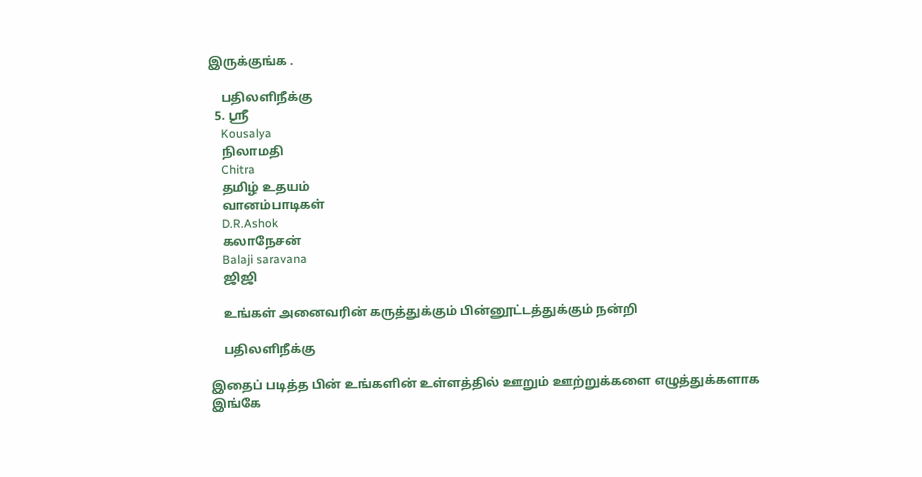இருக்குங்க .

    பதிலளிநீக்கு
  5. ஸ்ரீ
    Kousalya
    நிலாமதி
    Chitra
    தமிழ் உதயம்
    வானம்பாடிகள்
    D.R.Ashok
    கலாநேசன்
    Balaji saravana
    ஜிஜி

    உங்கள் அனைவரின் கருத்துக்கும் பின்னூட்டத்துக்கும் நன்றி

    பதிலளிநீக்கு

இதைப் படித்த பின் உங்களின் உள்ளத்தில் ஊறும் ஊற்றுக்களை எழுத்துக்களாக இங்கே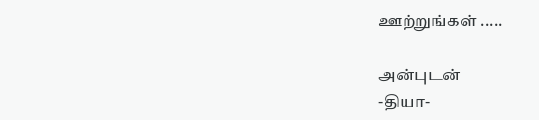ஊற்றுங்கள் .....

அன்புடன்
-தியா-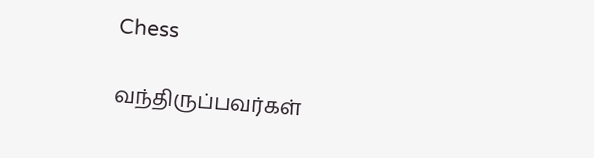Chess

வந்திருப்பவர்கள்